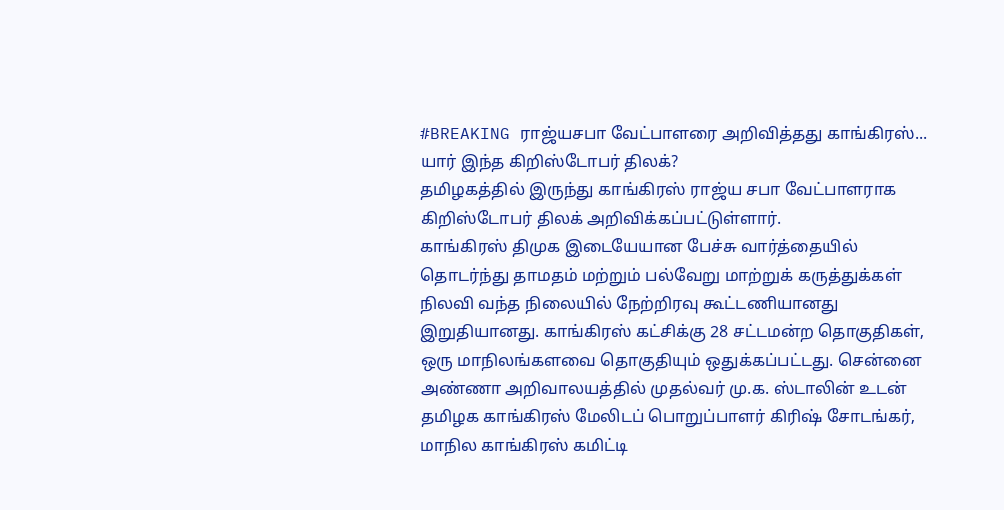#BREAKING ராஜ்யசபா வேட்பாளரை அறிவித்தது காங்கிரஸ்... யார் இந்த கிறிஸ்டோபர் திலக்?
தமிழகத்தில் இருந்து காங்கிரஸ் ராஜ்ய சபா வேட்பாளராக கிறிஸ்டோபர் திலக் அறிவிக்கப்பட்டுள்ளார்.
காங்கிரஸ் திமுக இடையேயான பேச்சு வார்த்தையில் தொடர்ந்து தாமதம் மற்றும் பல்வேறு மாற்றுக் கருத்துக்கள் நிலவி வந்த நிலையில் நேற்றிரவு கூட்டணியானது இறுதியானது. காங்கிரஸ் கட்சிக்கு 28 சட்டமன்ற தொகுதிகள், ஒரு மாநிலங்களவை தொகுதியும் ஒதுக்கப்பட்டது. சென்னை அண்ணா அறிவாலயத்தில் முதல்வர் மு.க. ஸ்டாலின் உடன் தமிழக காங்கிரஸ் மேலிடப் பொறுப்பாளர் கிரிஷ் சோடங்கர், மாநில காங்கிரஸ் கமிட்டி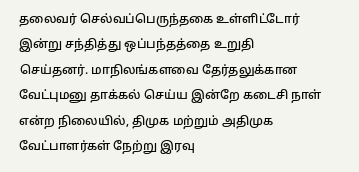தலைவர் செல்வப்பெருந்தகை உள்ளிட்டோர் இன்று சந்தித்து ஒப்பந்தத்தை உறுதி செய்தனர். மாநிலங்களவை தேர்தலுக்கான வேட்புமனு தாக்கல் செய்ய இன்றே கடைசி நாள் என்ற நிலையில், திமுக மற்றும் அதிமுக வேட்பாளர்கள் நேற்று இரவு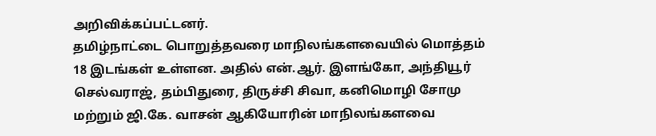அறிவிக்கப்பட்டனர்.
தமிழ்நாட்டை பொறுத்தவரை மாநிலங்களவையில் மொத்தம் 18 இடங்கள் உள்ளன. அதில் என்.ஆர். இளங்கோ, அந்தியூர் செல்வராஜ், தம்பிதுரை, திருச்சி சிவா, கனிமொழி சோமு மற்றும் ஜி.கே. வாசன் ஆகியோரின் மாநிலங்களவை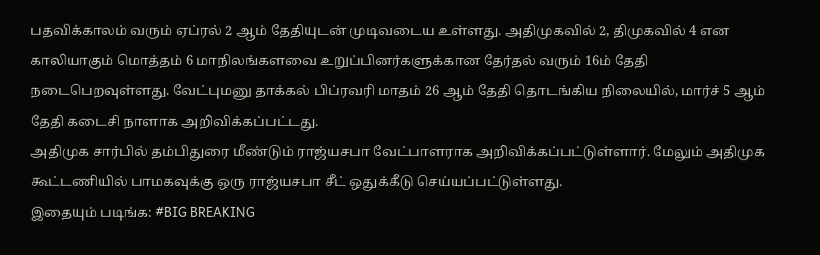பதவிக்காலம் வரும் ஏப்ரல் 2 ஆம் தேதியுடன் முடிவடைய உள்ளது. அதிமுகவில் 2, திமுகவில் 4 என காலியாகும் மொத்தம் 6 மாநிலங்களவை உறுப்பினர்களுக்கான தேர்தல் வரும் 16ம் தேதி நடைபெறவுள்ளது. வேட்புமனு தாக்கல் பிப்ரவரி மாதம் 26 ஆம் தேதி தொடங்கிய நிலையில், மார்ச் 5 ஆம் தேதி கடைசி நாளாக அறிவிக்கப்பட்டது.
அதிமுக சார்பில் தம்பிதுரை மீண்டும் ராஜ்யசபா வேட்பாளராக அறிவிக்கப்பட்டுள்ளார். மேலும் அதிமுக கூட்டணியில் பாமகவுக்கு ஒரு ராஜ்யசபா சீட் ஒதுக்கீடு செய்யப்பட்டுள்ளது.
இதையும் படிங்க: #BIG BREAKING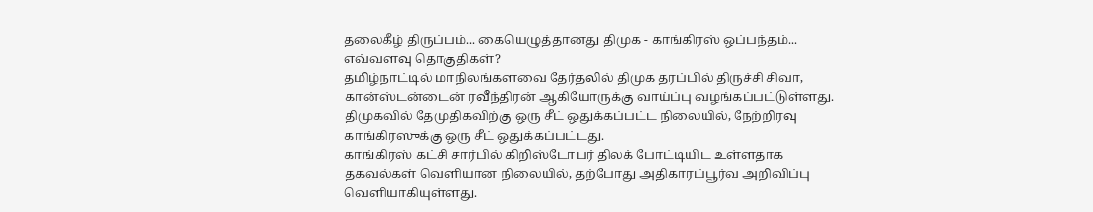தலைகீழ் திருப்பம்... கையெழுத்தானது திமுக - காங்கிரஸ் ஒப்பந்தம்... எவ்வளவு தொகுதிகள்?
தமிழ்நாட்டில் மாநிலங்களவை தேர்தலில் திமுக தரப்பில் திருச்சி சிவா, கான்ஸ்டன்டைன் ரவீந்திரன் ஆகியோருக்கு வாய்ப்பு வழங்கப்பட்டுள்ளது. திமுகவில் தேமுதிகவிற்கு ஒரு சீட் ஒதுக்கப்பட்ட நிலையில், நேற்றிரவு காங்கிரஸுக்கு ஒரு சீட் ஒதுக்கப்பட்டது.
காங்கிரஸ் கட்சி சார்பில் கிறிஸ்டோபர் திலக் போட்டியிட உள்ளதாக தகவல்கள் வெளியான நிலையில், தற்போது அதிகாரப்பூர்வ அறிவிப்பு வெளியாகியுள்ளது.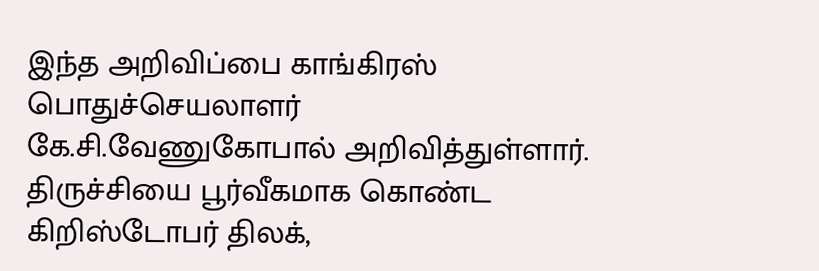இந்த அறிவிப்பை காங்கிரஸ் பொதுச்செயலாளர் கே.சி.வேணுகோபால் அறிவித்துள்ளார். திருச்சியை பூர்வீகமாக கொண்ட கிறிஸ்டோபர் திலக்,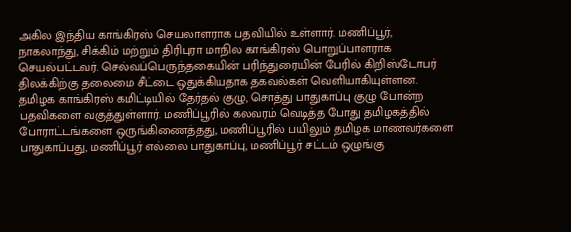அகில இந்திய காங்கிரஸ் செயலாளராக பதவியில் உள்ளார். மணிப்பூர், நாகலாந்து, சிக்கிம் மற்றும் திரிபுரா மாநில காங்கிரஸ் பொறுப்பாளராக செயல்பட்டவர். செல்வப்பெருந்தகையின் பரிந்துரையின் பேரில் கிறிஸ்டோபர் திலக்கிற்கு தலைமை சீட்டை ஒதுக்கியதாக தகவல்கள் வெளியாகியுள்ளன.
தமிழக காங்கிரஸ் கமிட்டியில் தேர்தல் குழு, சொத்து பாதுகாப்பு குழு போன்ற பதவிகளை வகுத்துள்ளார். மணிப்பூரில் கலவரம் வெடித்த போது தமிழகத்தில் போராட்டங்களை ஒருங்கிணைத்தது, மணிப்பூரில் பயிலும் தமிழக மாணவர்களை பாதுகாப்பது, மணிப்பூர் எல்லை பாதுகாப்பு, மணிப்பூர் சட்டம் ஒழுங்கு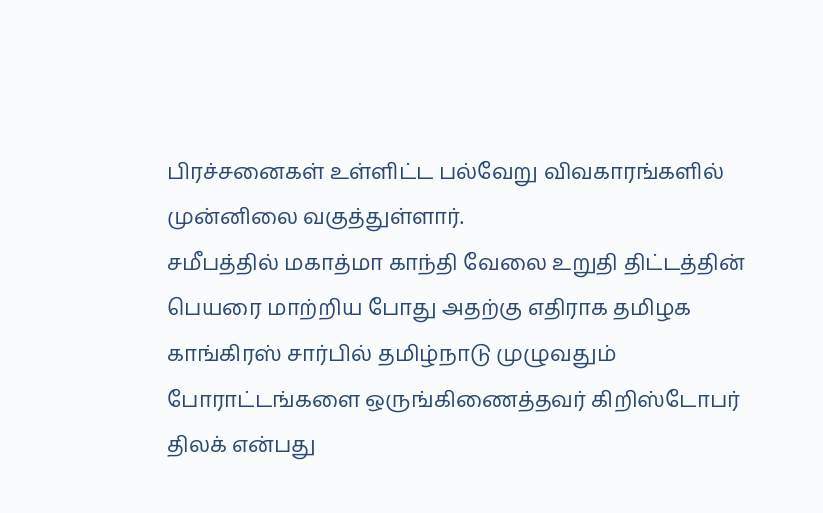பிரச்சனைகள் உள்ளிட்ட பல்வேறு விவகாரங்களில் முன்னிலை வகுத்துள்ளார்.
சமீபத்தில் மகாத்மா காந்தி வேலை உறுதி திட்டத்தின் பெயரை மாற்றிய போது அதற்கு எதிராக தமிழக காங்கிரஸ் சார்பில் தமிழ்நாடு முழுவதும் போராட்டங்களை ஒருங்கிணைத்தவர் கிறிஸ்டோபர் திலக் என்பது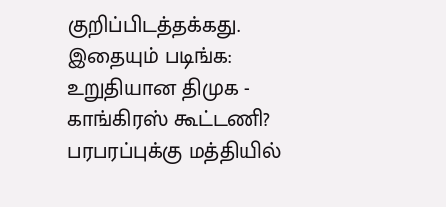குறிப்பிடத்தக்கது.
இதையும் படிங்க: உறுதியான திமுக - காங்கிரஸ் கூட்டணி? பரபரப்புக்கு மத்தியில்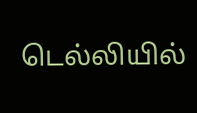டெல்லியில்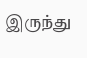இருந்து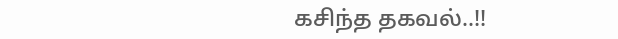கசிந்த தகவல்..!!